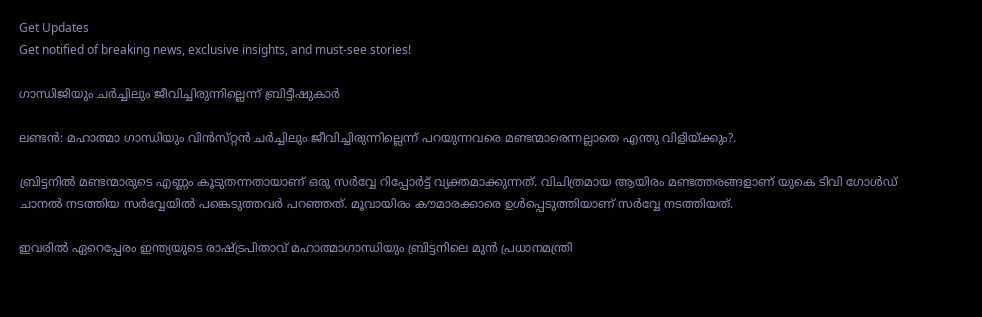Get Updates
Get notified of breaking news, exclusive insights, and must-see stories!

ഗാന്ധിജിയും ചര്‍ച്ചിലും ജീവിച്ചിരുന്നില്ലെന്ന്‌ ബ്രിട്ടീഷുകാര്‍

ലണ്ടന്‍: മഹാത്മാ ഗാന്ധിയും വിന്‍സ്‌റ്റന്‍ ചര്‍ച്ചിലും ജീവിച്ചിരുന്നില്ലെന്ന്‌ പറയുന്നവരെ മണ്ടന്മാരെന്നല്ലാതെ എന്തു വിളിയ്‌ക്കും?.

ബ്രിട്ടനില്‍ മണ്ടന്മാരുടെ എണ്ണം കൂടുതന്നതായാണ്‌ ഒരു സര്‍വ്വേ റിപ്പോര്‍ട്ട്‌ വ്യക്തമാക്കുന്നത്‌. വിചിത്രമായ ആയിരം മണ്ടത്തരങ്ങളാണ്‌ യുകെ ടിവി ഗോള്‍ഡ്‌ ചാനല്‍ നടത്തിയ സര്‍വ്വേയില്‍ പങ്കെടുത്തവര്‍ പറഞ്ഞത്‌. മൂവായിരം കൗമാരക്കാരെ ഉള്‍പ്പെടുത്തിയാണ്‌ സര്‍വ്വേ നടത്തിയത്‌.

ഇവരില്‍ ഏറെപ്പേരം ഇന്ത്യയുടെ രാഷ്ട്രപിതാവ്‌ മഹാത്മാഗാന്ധിയും ബ്രിട്ടനിലെ മുന്‍ പ്രധാനമന്ത്രി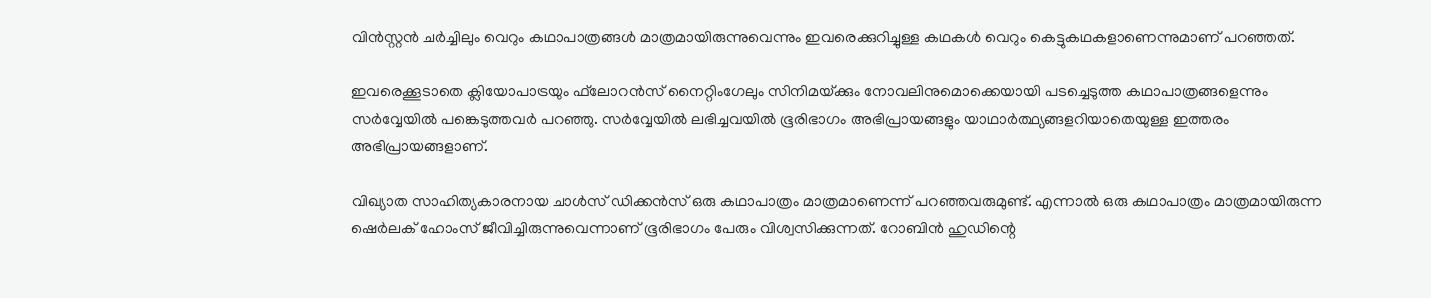വിന്‍സ്റ്റന്‍ ചര്‍ച്ചിലും വെറും കഥാപാത്രങ്ങള്‍ മാത്രമായിരുന്നുവെന്നും ഇവരെക്കുറിച്ചുള്ള കഥകള്‍ വെറും കെട്ടുകഥകളാണെന്നുമാണ്‌ പറഞ്ഞത്‌.

ഇവരെക്കൂടാതെ ക്ലിയോപാട്രയും ഫ്‌ലോറന്‍സ്‌ നൈറ്റിംഗേലും സിനിമയ്‌ക്കും നോവലിനുമൊക്കെയായി പടച്ചെടുത്ത കഥാപാത്രങ്ങളെന്നും സര്‍വ്വേയില്‍ പങ്കെടുത്തവര്‍ പറഞ്ഞു. സര്‍വ്വേയില്‍ ലഭിച്ചവയില്‍ ഭൂരിഭാഗം അഭിപ്രായങ്ങളും യാഥാര്‍ത്ഥ്യങ്ങളറിയാതെയുള്ള ഇത്തരം അഭിപ്രായങ്ങളാണ്‌.

വിഖ്യാത സാഹിത്യകാരനായ ചാള്‍സ്‌ ഡിക്കന്‍സ്‌ ഒരു കഥാപാത്രം മാത്രമാണെന്ന്‌ പറഞ്ഞവരുമുണ്ട്‌. എന്നാല്‍ ഒരു കഥാപാത്രം മാത്രമായിരുന്ന ഷെര്‍ലക്‌ ഹോംസ്‌ ജീവിച്ചിരുന്നുവെന്നാണ്‌ ഭൂരിഭാഗം പേരും വിശ്വസിക്കുന്നത്‌. റോബിന്‍ ഹുഡിന്റെ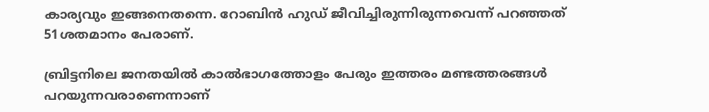കാര്യവും ഇങ്ങനെതന്നെ. റോബിന്‍ ഹുഡ്‌ ജീവിച്ചിരുന്നിരുന്നവെന്ന്‌ പറഞ്ഞത്‌ 51ശതമാനം പേരാണ്‌.

ബ്രിട്ടനിലെ ജനതയില്‍ കാല്‍ഭാഗത്തോളം പേരും ഇത്തരം മണ്ടത്തരങ്ങള്‍ പറയുന്നവരാണെന്നാണ്‌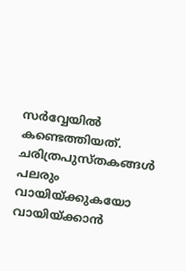സര്‍വ്വേയില്‍ കണ്ടെത്തിയത്‌. ചരിത്രപുസ്‌തകങ്ങള്‍ പലരും വായിയ്‌ക്കുകയോ വായിയ്‌ക്കാന്‍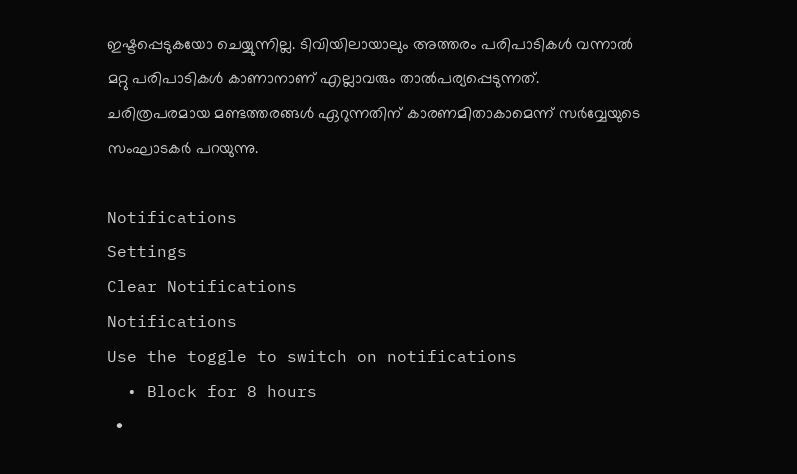ഇഷ്ടപ്പെടുകയോ ചെയ്യുന്നില്ല. ടിവിയിലായാലും അത്തരം പരിപാടികള്‍ വന്നാല്‍ മറ്റു പരിപാടികള്‍ കാണാനാണ്‌ എല്ലാവരും താല്‍പര്യപ്പെടുന്നത്‌. ചരിത്രപരമായ മണ്ടത്തരങ്ങള്‍ ഏറുന്നതിന്‌ കാരണമിതാകാമെന്ന്‌ സര്‍വ്വേയുടെ സംഘാടകര്‍ പറയുന്നു.

Notifications
Settings
Clear Notifications
Notifications
Use the toggle to switch on notifications
  • Block for 8 hours
  •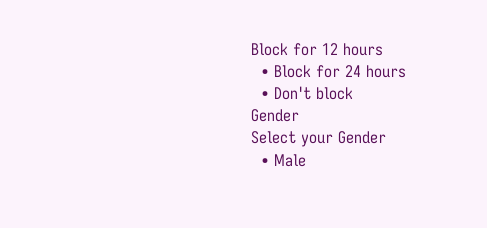Block for 12 hours
  • Block for 24 hours
  • Don't block
Gender
Select your Gender
  • Male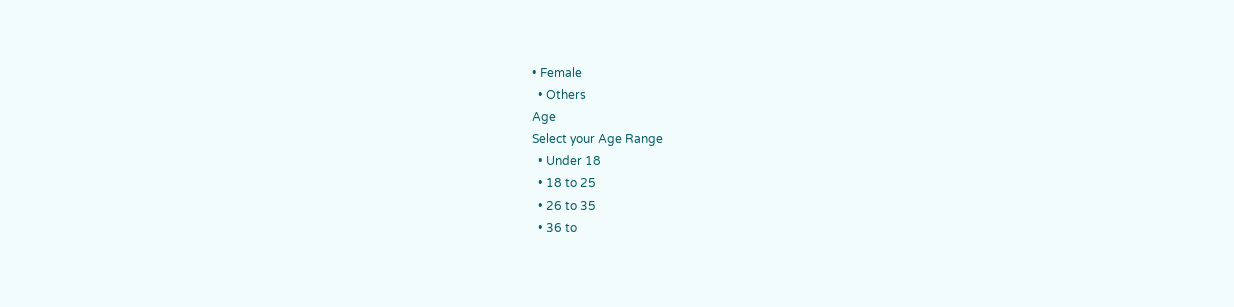• Female
  • Others
Age
Select your Age Range
  • Under 18
  • 18 to 25
  • 26 to 35
  • 36 to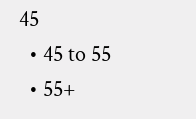45
  • 45 to 55
  • 55+